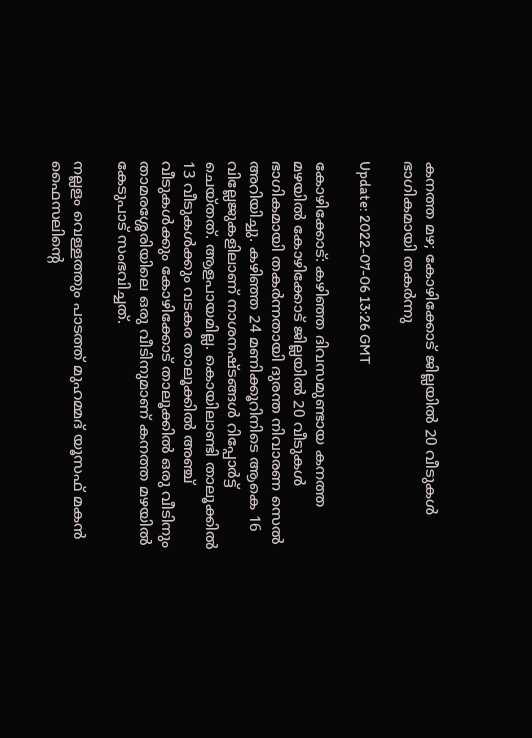കനത്ത മഴ; കോഴിക്കോട് ജില്ലയില്‍ 20 വീടുകള്‍ ഭാഗികമായി തകര്‍ന്നു

Update: 2022-07-06 13:26 GMT

കോഴിക്കോട്: കഴിഞ്ഞ ദിവസമുണ്ടായ കനത്ത മഴയില്‍ കോഴിക്കോട് ജില്ലയില്‍ 20 വീടുകള്‍ ഭാഗികമായി തകര്‍ന്നതായി ദുരന്ത നിവാരണ സെല്‍ അറിയിച്ചു. കഴിഞ്ഞ 24 മണിക്കൂറിനിടെ ആകെ 16 വില്ലേജുകളിലാണ് നാശനഷ്ടങ്ങള്‍ റിപ്പോര്‍ട്ട് ചെയ്തത്. ആളപായമില്ല. കൊയിലാണ്ടി താലൂക്കില്‍ 13 വീടുകള്‍ക്കും വടകര താലൂക്കില്‍ അഞ്ച് വീടുകള്‍ക്കും കോഴിക്കോട് താലൂക്കില്‍ ഒരു വീടിനും താമരശ്ശേരിയിലെ ഒരു വീടിനുമാണ് കനത്ത മഴയില്‍ കേടുപാട് സംഭവിച്ചത്.

നല്ലളം വെള്ളത്തും പാടത്ത് മുഹമ്മദ് യൂസഫ് മകന്‍ ഫൈസലിന്റെ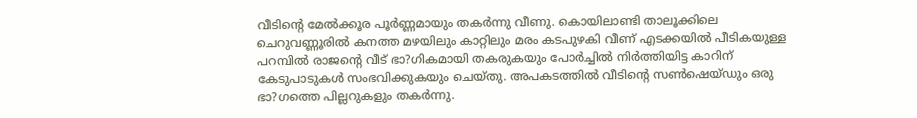വീടിന്റെ മേല്‍ക്കൂര പൂര്‍ണ്ണമായും തകര്‍ന്നു വീണു. കൊയിലാണ്ടി താലൂക്കിലെ ചെറുവണ്ണൂരില്‍ കനത്ത മഴയിലും കാറ്റിലും മരം കടപുഴകി വീണ് എടക്കയില്‍ പീടികയുള്ള പറമ്പില്‍ രാജന്റെ വീട് ഭാ?ഗികമായി തകരുകയും പോര്‍ച്ചില്‍ നിര്‍ത്തിയിട്ട കാറിന് കേടുപാടുകള്‍ സംഭവിക്കുകയും ചെയ്തു. അപകടത്തില്‍ വീടിന്റെ സണ്‍ഷെയ്ഡും ഒരു ഭാ?ഗത്തെ പില്ലറുകളും തകര്‍ന്നു.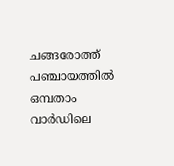ചങ്ങരോത്ത് പഞ്ചായത്തില്‍ ഒമ്പതാം വാര്‍ഡിലെ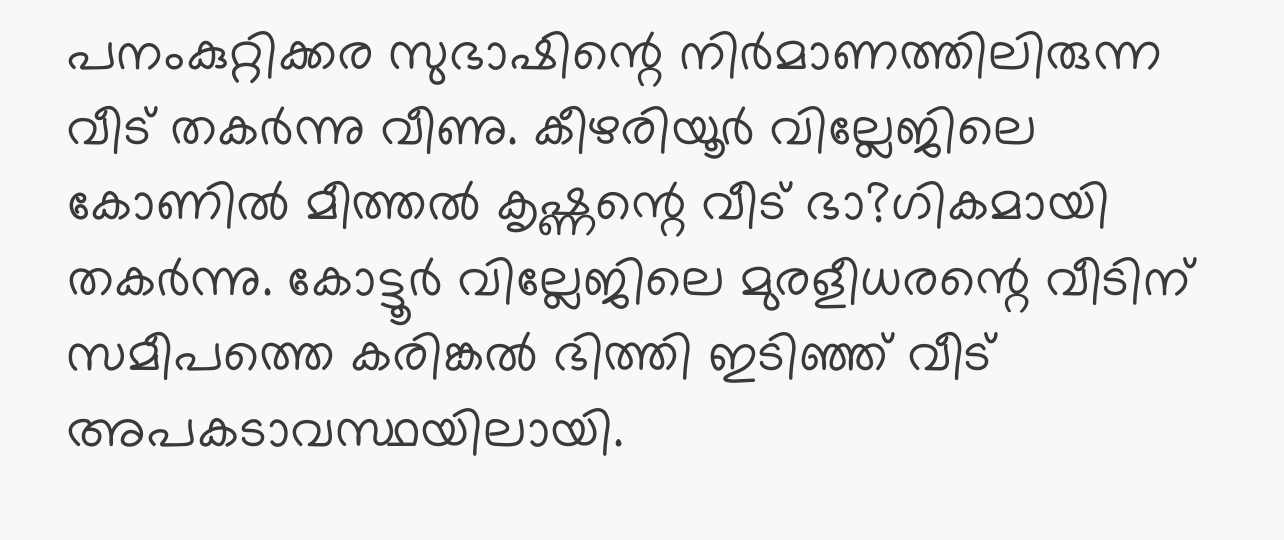പനംകുറ്റിക്കര സുഭാഷിന്റെ നിര്‍മാണത്തിലിരുന്ന വീട് തകര്‍ന്നു വീണു. കീഴരിയൂര്‍ വില്ലേജിലെ കോണില്‍ മീത്തല്‍ കൃഷ്ണന്റെ വീട് ഭാ?ഗികമായി തകര്‍ന്നു. കോട്ടൂര്‍ വില്ലേജിലെ മുരളീധരന്റെ വീടിന് സമീപത്തെ കരിങ്കല്‍ ഭിത്തി ഇടിഞ്ഞ് വീട് അപകടാവസ്ഥയിലായി.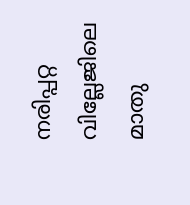നരിപ്പറ്റ വില്ലേജിലെ മാതു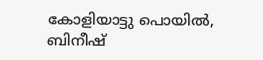കോളിയാട്ടു പൊയില്‍, ബിനീഷ്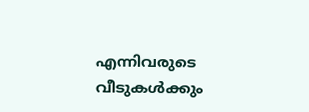എന്നിവരുടെ വീടുകള്‍ക്കും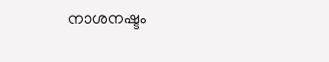നാശനഷ്ടം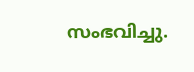സംഭവിച്ചു.